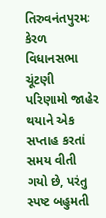તિરુવનંતપુરમઃ કેરળ વિધાનસભા ચૂંટણી પરિણામો જાહેર થયાને એક સપ્તાહ કરતાં સમય વીતી ગયો છે, પરંતુ સ્પષ્ટ બહુમતી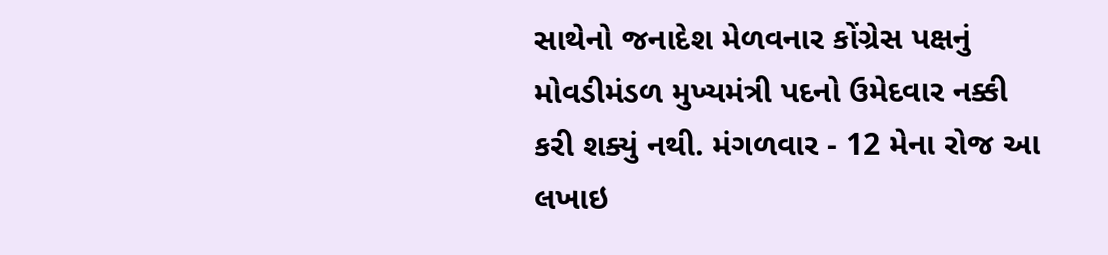સાથેનો જનાદેશ મેળવનાર કોંગ્રેસ પક્ષનું મોવડીમંડળ મુખ્યમંત્રી પદનો ઉમેદવાર નક્કી કરી શક્યું નથી. મંગળવાર - 12 મેના રોજ આ લખાઇ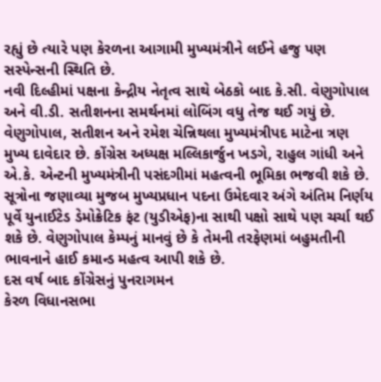રહ્યું છે ત્યારે પણ કેરળના આગામી મુખ્યમંત્રીને લઈને હજુ પણ સસ્પેન્સની સ્થિતિ છે.
નવી દિલ્હીમાં પક્ષના કેન્દ્રીય નેતૃત્વ સાથે બેઠકો બાદ કે.સી. વેણુગોપાલ અને વી.ડી. સતીશનના સમર્થનમાં લોબિંગ વધુ તેજ થઈ ગયું છે. વેણુગોપાલ, સતીશન અને રમેશ ચેન્નિથલા મુખ્યમંત્રીપદ માટેના ત્રણ મુખ્ય દાવેદાર છે. કોંગ્રેસ અધ્યક્ષ મલ્લિકાર્જુન ખડગે, રાહુલ ગાંધી અને એ.કે. એન્ટની મુખ્યમંત્રીની પસંદગીમાં મહત્વની ભૂમિકા ભજવી શકે છે. સૂત્રોના જણાવ્યા મુજબ મુખ્યપ્રધાન પદના ઉમેદવાર અંગે અંતિમ નિર્ણય પૂર્વે યુનાઈટેડ ડેમોક્રેટિક ફંટ (યુડીએફ)ના સાથી પક્ષો સાથે પણ ચર્ચા થઈ શકે છે. વેણુગોપાલ કેમ્પનું માનવું છે કે તેમની તરફેણમાં બહુમતીની ભાવનાને હાઈ કમાન્ડ મહત્વ આપી શકે છે.
દસ વર્ષ બાદ કોંગ્રેસનું પુનરાગમન
કેરળ વિધાનસભા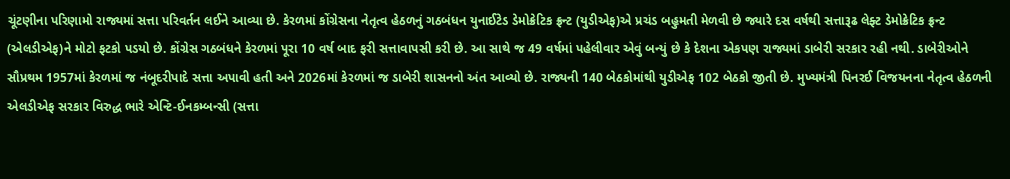ચૂંટણીના પરિણામો રાજ્યમાં સત્તા પરિવર્તન લઈને આવ્યા છે. કેરળમાં કોંગ્રેસના નેતૃત્વ હેઠળનું ગઠબંધન યુનાઈટેડ ડેમોક્રેટિક ફ્રન્ટ (યુડીએફ)એ પ્રચંડ બહુમતી મેળવી છે જ્યારે દસ વર્ષથી સત્તારૂઢ લેફ્ટ ડેમોક્રેટિક ફ્રન્ટ (એલડીએફ)ને મોટો ફટકો પડયો છે. કોંગ્રેસ ગઠબંધને કેરળમાં પૂરા 10 વર્ષ બાદ ફરી સત્તાવાપસી કરી છે. આ સાથે જ 49 વર્ષમાં પહેલીવાર એવું બન્યું છે કે દેશના એકપણ રાજ્યમાં ડાબેરી સરકાર રહી નથી. ડાબેરીઓને સૌપ્રથમ 1957માં કેરળમાં જ નંબૂદરીપાદે સત્તા અપાવી હતી અને 2026માં કેરળમાં જ ડાબેરી શાસનનો અંત આવ્યો છે. રાજ્યની 140 બેઠકોમાંથી યુડીએફ 102 બેઠકો જીતી છે. મુખ્યમંત્રી પિનરઈ વિજયનના નેતૃત્વ હેઠળની એલડીએફ સરકાર વિરુદ્ધ ભારે એન્ટિ-ઈનકમ્બન્સી (સત્તા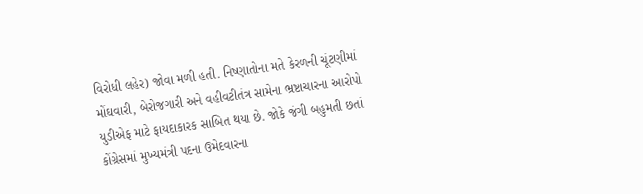વિરોધી લહેર) જોવા મળી હતી. નિષ્ણાતોના મતે કેરળની ચૂંટણીમાં મોંઘવારી, બેરોજગારી અને વહીવટીતંત્ર સામેના ભ્રષ્ટાચારના આરોપો યુડીએફ માટે ફાયદાકારક સાબિત થયા છે. જોકે જંગી બહુમતી છતાં કોંગ્રેસમાં મુખ્યમંત્રી પદના ઉમેદવારના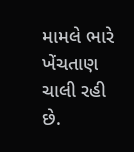મામલે ભારે ખેંચતાણ ચાલી રહી છે.